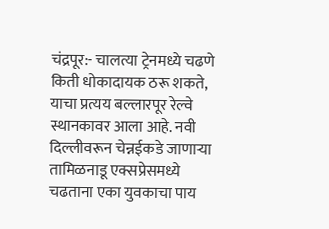चंद्रपूर:- चालत्या ट्रेनमध्ये चढणे किती धोकादायक ठरू शकते, याचा प्रत्यय बल्लारपूर रेल्वे स्थानकावर आला आहे. नवी दिल्लीवरून चेन्नईकडे जाणाऱ्या तामिळनाडू एक्सप्रेसमध्ये चढताना एका युवकाचा पाय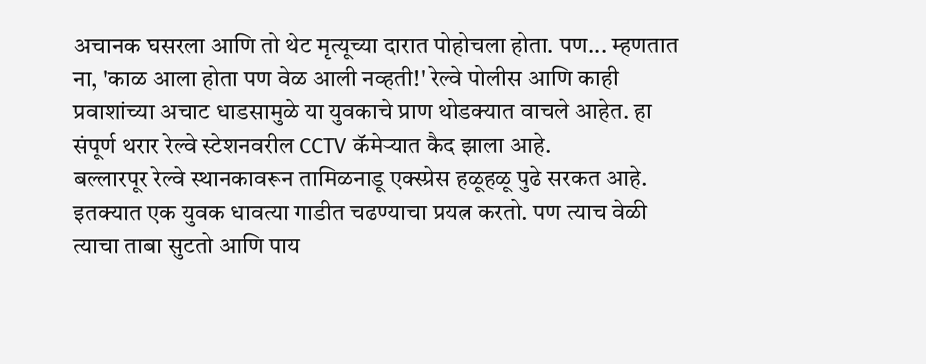अचानक घसरला आणि तो थेट मृत्यूच्या दारात पोहोचला होता. पण... म्हणतात ना, 'काळ आला होता पण वेळ आली नव्हती!' रेल्वे पोलीस आणि काही प्रवाशांच्या अचाट धाडसामुळे या युवकाचे प्राण थोडक्यात वाचले आहेत. हा संपूर्ण थरार रेल्वे स्टेशनवरील CCTV कॅमेऱ्यात कैद झाला आहे.
बल्लारपूर रेल्वे स्थानकावरून तामिळनाडू एक्स्प्रेस हळूहळू पुढे सरकत आहे. इतक्यात एक युवक धावत्या गाडीत चढण्याचा प्रयत्न करतो. पण त्याच वेळी त्याचा ताबा सुटतो आणि पाय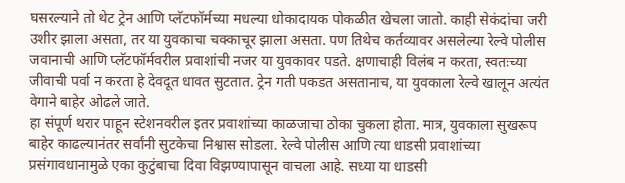घसरल्याने तो थेट ट्रेन आणि प्लॅटफॉर्मच्या मधल्या धोकादायक पोकळीत खेचला जातो. काही सेकंदांचा जरी उशीर झाला असता, तर या युवकाचा चक्काचूर झाला असता. पण तिथेच कर्तव्यावर असलेल्या रेल्वे पोलीस जवानाची आणि प्लॅटफॉर्मवरील प्रवाशांची नजर या युवकावर पडते. क्षणाचाही विलंब न करता, स्वतःच्या जीवाची पर्वा न करता हे देवदूत धावत सुटतात. ट्रेन गती पकडत असतानाच, या युवकाला रेल्वे खालून अत्यंत वेगाने बाहेर ओढले जाते.
हा संपूर्ण थरार पाहून स्टेशनवरील इतर प्रवाशांच्या काळजाचा ठोका चुकला होता. मात्र, युवकाला सुखरूप बाहेर काढल्यानंतर सर्वांनी सुटकेचा निश्वास सोडला. रेल्वे पोलीस आणि त्या धाडसी प्रवाशांच्या प्रसंगावधानामुळे एका कुटुंबाचा दिवा विझण्यापासून वाचला आहे. सध्या या धाडसी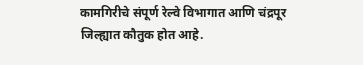कामगिरीचे संपूर्ण रेल्वे विभागात आणि चंद्रपूर जिल्ह्यात कौतुक होत आहे.